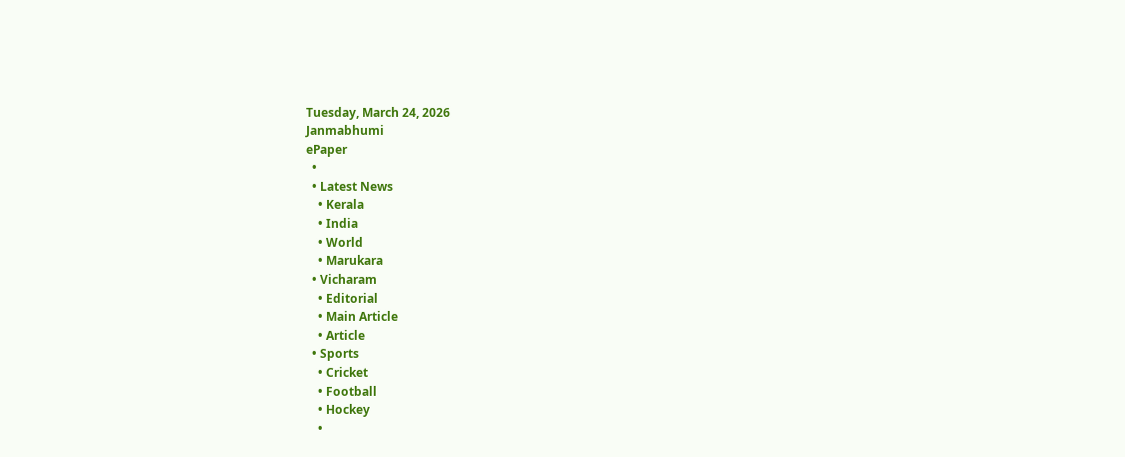Tuesday, March 24, 2026
Janmabhumi
ePaper
  •
  • Latest News
    • Kerala
    • India
    • World
    • Marukara
  • Vicharam
    • Editorial
    • Main Article
    • Article
  • Sports
    • Cricket
    • Football
    • Hockey
    •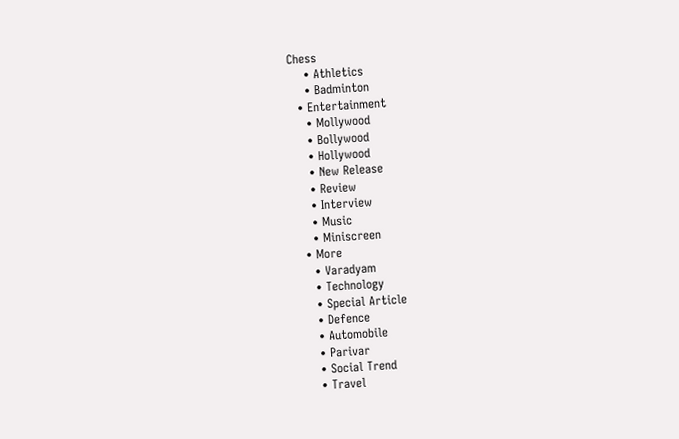Chess
    • Athletics
    • Badminton
  • Entertainment
    • Mollywood
    • Bollywood
    • Hollywood
    • New Release
    • Review
    • Interview
    • Music
    • Miniscreen
  • More
    • Varadyam
    • Technology
    • Special Article
    • Defence
    • Automobile
    • Parivar
    • Social Trend
    • Travel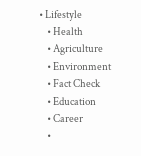• Lifestyle
    • Health
    • Agriculture
    • Environment
    • Fact Check
    • Education
    • Career
    •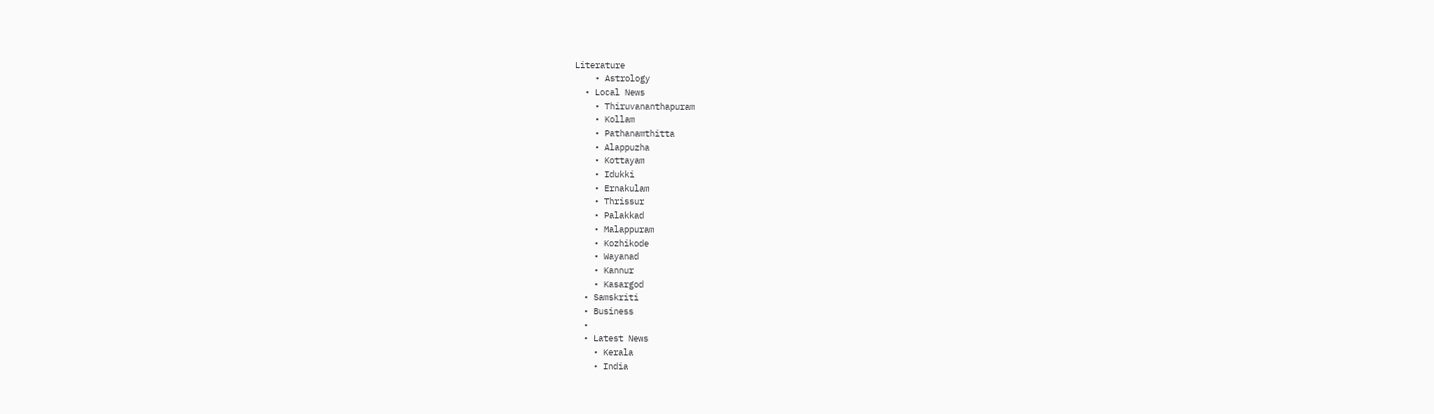Literature
    • Astrology
  • Local News
    • Thiruvananthapuram
    • Kollam
    • Pathanamthitta
    • Alappuzha
    • Kottayam
    • Idukki
    • Ernakulam
    • Thrissur
    • Palakkad
    • Malappuram
    • Kozhikode
    • Wayanad
    • Kannur
    • Kasargod
  • Samskriti
  • Business
  •
  • Latest News
    • Kerala
    • India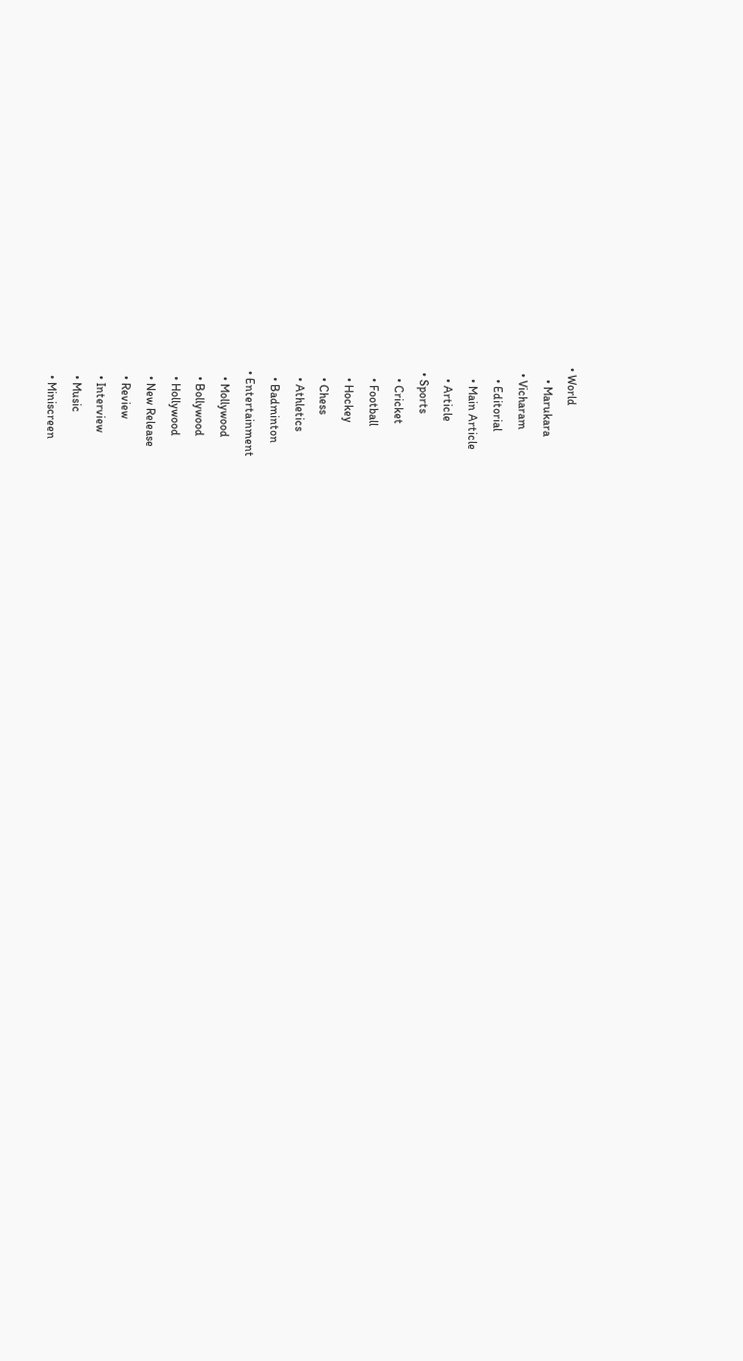• World
    • Marukara
  • Vicharam
    • Editorial
    • Main Article
    • Article
  • Sports
    • Cricket
    • Football
    • Hockey
    • Chess
    • Athletics
    • Badminton
  • Entertainment
    • Mollywood
    • Bollywood
    • Hollywood
    • New Release
    • Review
    • Interview
    • Music
    • Miniscreen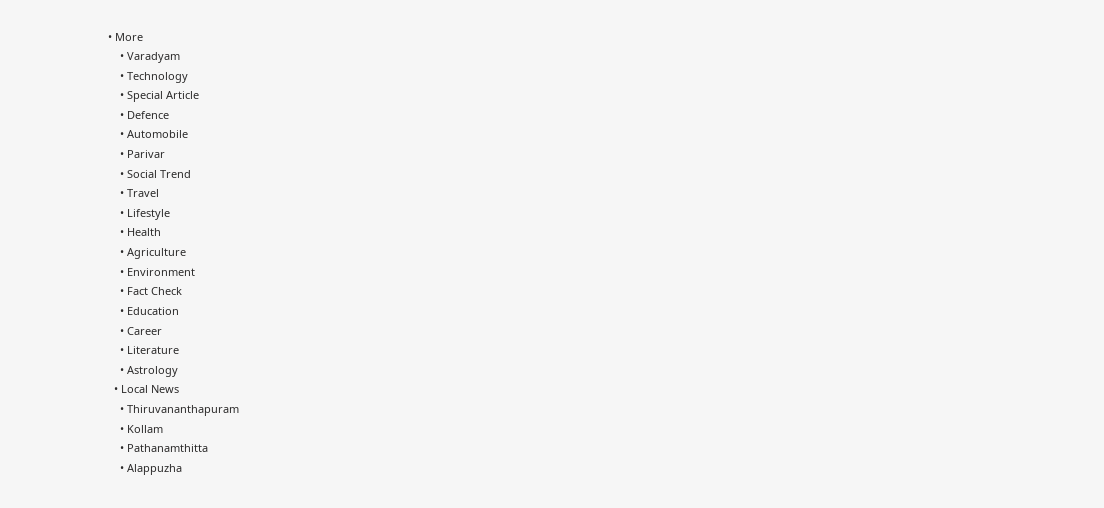• More
    • Varadyam
    • Technology
    • Special Article
    • Defence
    • Automobile
    • Parivar
    • Social Trend
    • Travel
    • Lifestyle
    • Health
    • Agriculture
    • Environment
    • Fact Check
    • Education
    • Career
    • Literature
    • Astrology
  • Local News
    • Thiruvananthapuram
    • Kollam
    • Pathanamthitta
    • Alappuzha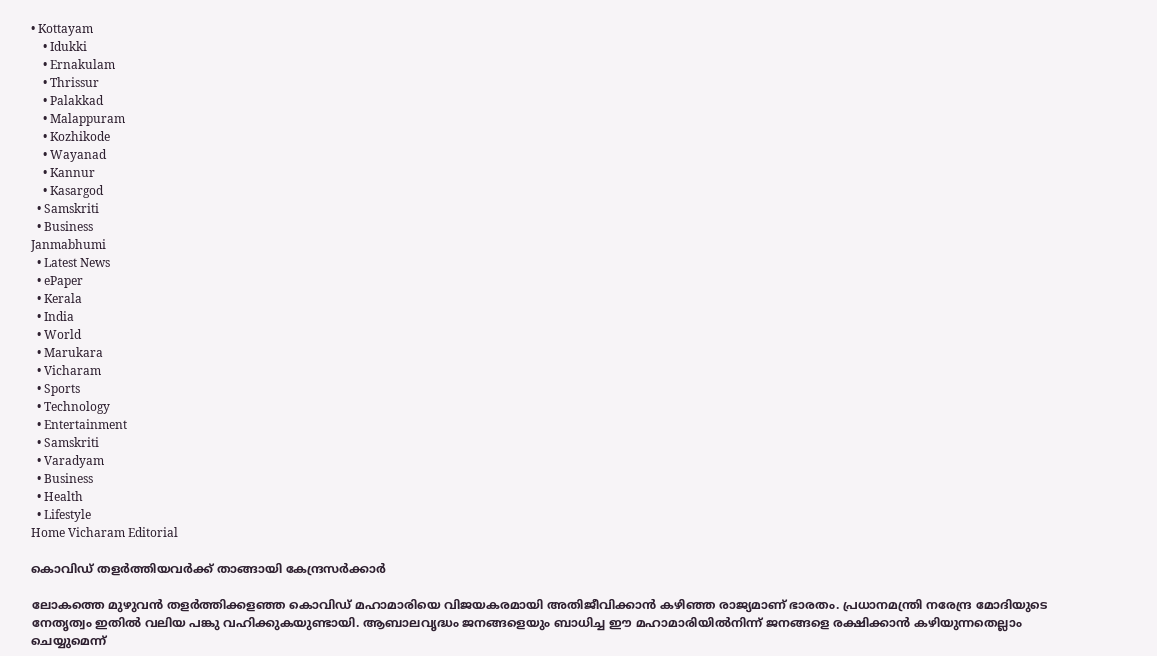• Kottayam
    • Idukki
    • Ernakulam
    • Thrissur
    • Palakkad
    • Malappuram
    • Kozhikode
    • Wayanad
    • Kannur
    • Kasargod
  • Samskriti
  • Business
Janmabhumi
  • Latest News
  • ePaper
  • Kerala
  • India
  • World
  • Marukara
  • Vicharam
  • Sports
  • Technology
  • Entertainment
  • Samskriti
  • Varadyam
  • Business
  • Health
  • Lifestyle
Home Vicharam Editorial

കൊവിഡ് തളര്‍ത്തിയവര്‍ക്ക് താങ്ങായി കേന്ദ്രസര്‍ക്കാര്‍

ലോകത്തെ മുഴുവന്‍ തളര്‍ത്തിക്കളഞ്ഞ കൊവിഡ് മഹാമാരിയെ വിജയകരമായി അതിജീവിക്കാന്‍ കഴിഞ്ഞ രാജ്യമാണ് ഭാരതം. പ്രധാനമന്ത്രി നരേന്ദ്ര മോദിയുടെ നേതൃത്വം ഇതില്‍ വലിയ പങ്കു വഹിക്കുകയുണ്ടായി. ആബാലവൃദ്ധം ജനങ്ങളെയും ബാധിച്ച ഈ മഹാമാരിയില്‍നിന്ന് ജനങ്ങളെ രക്ഷിക്കാന്‍ കഴിയുന്നതെല്ലാം ചെയ്യുമെന്ന്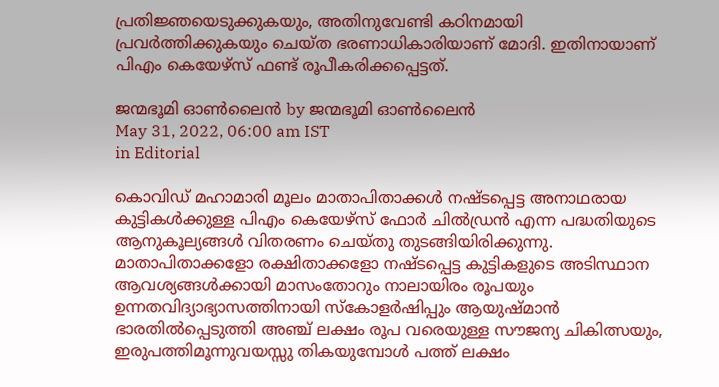പ്രതിജ്ഞയെടുക്കുകയും, അതിനുവേണ്ടി കഠിനമായി പ്രവര്‍ത്തിക്കുകയും ചെയ്ത ഭരണാധികാരിയാണ് മോദി. ഇതിനായാണ് പിഎം കെയേഴ്സ് ഫണ്ട് രൂപീകരിക്കപ്പെട്ടത്.

ജന്മഭൂമി ഓണ്‍ലൈന്‍ by ജന്മഭൂമി ഓണ്‍ലൈന്‍
May 31, 2022, 06:00 am IST
in Editorial

കൊവിഡ് മഹാമാരി മൂലം മാതാപിതാക്കള്‍ നഷ്ടപ്പെട്ട അനാഥരായ കുട്ടികള്‍ക്കുള്ള പിഎം കെയേഴ്സ് ഫോര്‍ ചില്‍ഡ്രന്‍ എന്ന പദ്ധതിയുടെ ആനുകൂല്യങ്ങള്‍ വിതരണം ചെയ്തു തുടങ്ങിയിരിക്കുന്നു. മാതാപിതാക്കളോ രക്ഷിതാക്കളോ നഷ്ടപ്പെട്ട കുട്ടികളുടെ അടിസ്ഥാന ആവശ്യങ്ങള്‍ക്കായി മാസംതോറും നാലായിരം രൂപയും ഉന്നതവിദ്യാഭ്യാസത്തിനായി സ്‌കോളര്‍ഷിപ്പും ആയുഷ്മാന്‍ ഭാരതില്‍പ്പെടുത്തി അഞ്ച് ലക്ഷം രൂപ വരെയുള്ള സൗജന്യ ചികിത്സയും, ഇരുപത്തിമൂന്നുവയസ്സു തികയുമ്പോള്‍ പത്ത് ലക്ഷം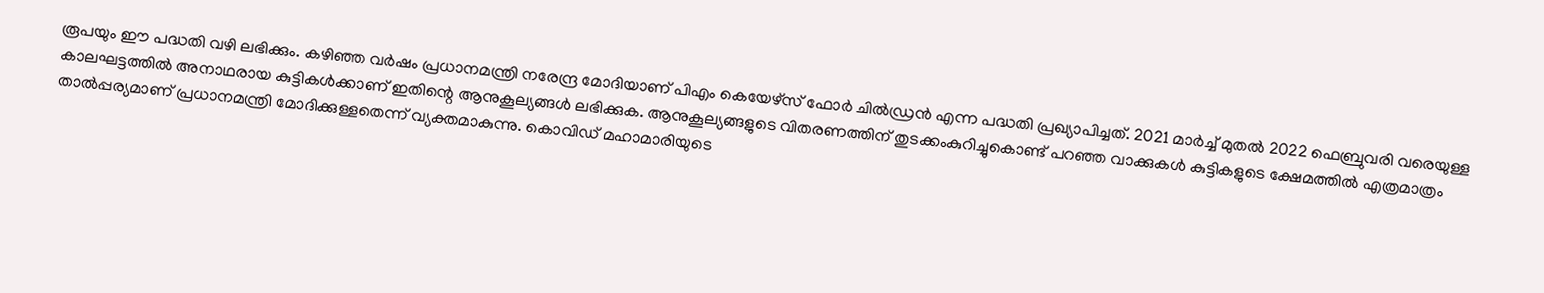രൂപയും ഈ പദ്ധതി വഴി ലഭിക്കും. കഴിഞ്ഞ വര്‍ഷം പ്രധാനമന്ത്രി നരേന്ദ്ര മോദിയാണ് പിഎം കെയേഴ്സ് ഫോര്‍ ചില്‍ഡ്രന്‍ എന്ന പദ്ധതി പ്രഖ്യാപിച്ചത്. 2021 മാര്‍ച്ച് മുതല്‍ 2022 ഫെബ്രുവരി വരെയുള്ള കാലഘട്ടത്തില്‍ അനാഥരായ കുട്ടികള്‍ക്കാണ് ഇതിന്റെ ആനുകൂല്യങ്ങള്‍ ലഭിക്കുക. ആനുകൂല്യങ്ങളുടെ വിതരണത്തിന് തുടക്കംകുറിച്ചുകൊണ്ട് പറഞ്ഞ വാക്കുകള്‍ കുട്ടികളുടെ ക്ഷേമത്തില്‍ എത്രമാത്രം താല്‍പ്പര്യമാണ് പ്രധാനമന്ത്രി മോദിക്കുള്ളതെന്ന് വ്യക്തമാകുന്നു. കൊവിഡ് മഹാമാരിയുടെ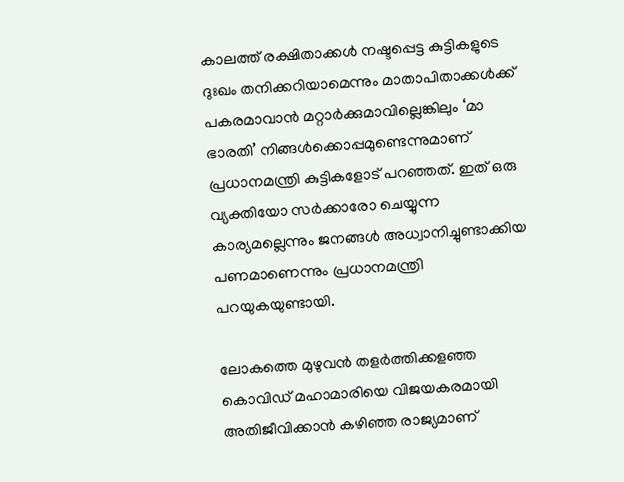കാലത്ത് രക്ഷിതാക്കള്‍ നഷ്ടപ്പെട്ട കുട്ടികളുടെ ദുഃഖം തനിക്കറിയാമെന്നും മാതാപിതാക്കള്‍ക്ക് പകരമാവാന്‍ മറ്റാര്‍ക്കുമാവില്ലെങ്കിലും ‘മാ ഭാരതി’ നിങ്ങള്‍ക്കൊപ്പമുണ്ടെന്നുമാണ് പ്രധാനമന്ത്രി കുട്ടികളോട് പറഞ്ഞത്. ഇത് ഒരു വ്യക്തിയോ സര്‍ക്കാരോ ചെയ്യുന്ന കാര്യമല്ലെന്നും ജനങ്ങള്‍ അധ്വാനിച്ചുണ്ടാക്കിയ പണമാണെന്നും പ്രധാനമന്ത്രി പറയുകയുണ്ടായി.

ലോകത്തെ മുഴുവന്‍ തളര്‍ത്തിക്കളഞ്ഞ കൊവിഡ് മഹാമാരിയെ വിജയകരമായി അതിജീവിക്കാന്‍ കഴിഞ്ഞ രാജ്യമാണ്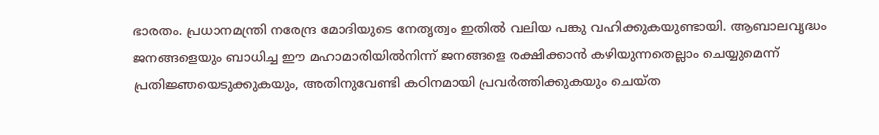ഭാരതം. പ്രധാനമന്ത്രി നരേന്ദ്ര മോദിയുടെ നേതൃത്വം ഇതില്‍ വലിയ പങ്കു വഹിക്കുകയുണ്ടായി. ആബാലവൃദ്ധം ജനങ്ങളെയും ബാധിച്ച ഈ മഹാമാരിയില്‍നിന്ന് ജനങ്ങളെ രക്ഷിക്കാന്‍ കഴിയുന്നതെല്ലാം ചെയ്യുമെന്ന് പ്രതിജ്ഞയെടുക്കുകയും, അതിനുവേണ്ടി കഠിനമായി പ്രവര്‍ത്തിക്കുകയും ചെയ്ത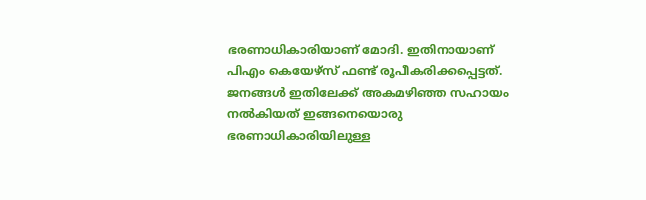ഭരണാധികാരിയാണ് മോദി. ഇതിനായാണ് പിഎം കെയേഴ്സ് ഫണ്ട് രൂപീകരിക്കപ്പെട്ടത്. ജനങ്ങള്‍ ഇതിലേക്ക് അകമഴിഞ്ഞ സഹായം നല്‍കിയത് ഇങ്ങനെയൊരു ഭരണാധികാരിയിലുള്ള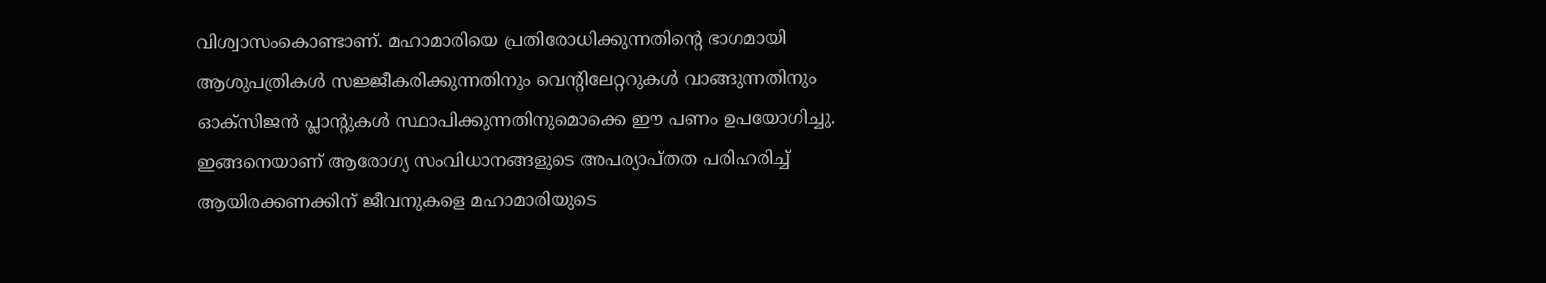വിശ്വാസംകൊണ്ടാണ്. മഹാമാരിയെ പ്രതിരോധിക്കുന്നതിന്റെ ഭാഗമായി ആശുപത്രികള്‍ സജ്ജീകരിക്കുന്നതിനും വെന്റിലേറ്ററുകള്‍ വാങ്ങുന്നതിനും ഓക്സിജന്‍ പ്ലാന്റുകള്‍ സ്ഥാപിക്കുന്നതിനുമൊക്കെ ഈ പണം ഉപയോഗിച്ചു. ഇങ്ങനെയാണ് ആരോഗ്യ സംവിധാനങ്ങളുടെ അപര്യാപ്തത പരിഹരിച്ച് ആയിരക്കണക്കിന് ജീവനുകളെ മഹാമാരിയുടെ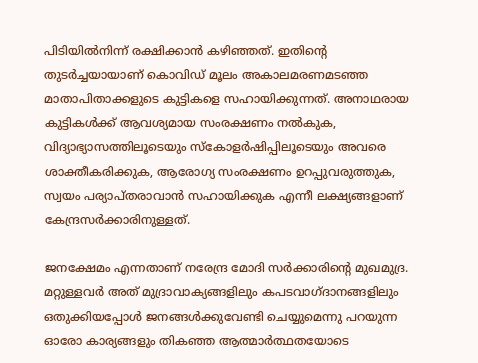പിടിയില്‍നിന്ന് രക്ഷിക്കാന്‍ കഴിഞ്ഞത്. ഇതിന്റെ തുടര്‍ച്ചയായാണ് കൊവിഡ് മൂലം അകാലമരണമടഞ്ഞ മാതാപിതാക്കളുടെ കുട്ടികളെ സഹായിക്കുന്നത്. അനാഥരായ കുട്ടികള്‍ക്ക് ആവശ്യമായ സംരക്ഷണം നല്‍കുക, വിദ്യാഭ്യാസത്തിലൂടെയും സ്‌കോളര്‍ഷിപ്പിലൂടെയും അവരെ ശാക്തീകരിക്കുക, ആരോഗ്യ സംരക്ഷണം ഉറപ്പുവരുത്തുക, സ്വയം പര്യാപ്തരാവാന്‍ സഹായിക്കുക എന്നീ ലക്ഷ്യങ്ങളാണ് കേന്ദ്രസര്‍ക്കാരിനുള്ളത്.

ജനക്ഷേമം എന്നതാണ് നരേന്ദ്ര മോദി സര്‍ക്കാരിന്റെ മുഖമുദ്ര. മറ്റുള്ളവര്‍ അത് മുദ്രാവാക്യങ്ങളിലും കപടവാഗ്ദാനങ്ങളിലും ഒതുക്കിയപ്പോള്‍ ജനങ്ങള്‍ക്കുവേണ്ടി ചെയ്യുമെന്നു പറയുന്ന ഓരോ കാര്യങ്ങളും തികഞ്ഞ ആത്മാര്‍ത്ഥതയോടെ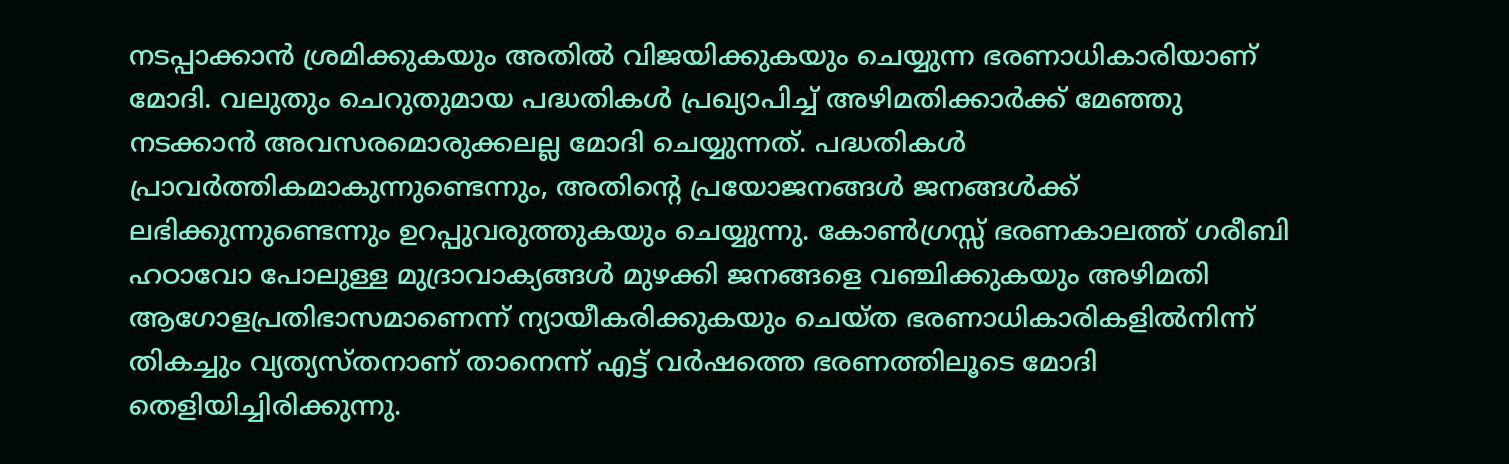നടപ്പാക്കാന്‍ ശ്രമിക്കുകയും അതില്‍ വിജയിക്കുകയും ചെയ്യുന്ന ഭരണാധികാരിയാണ് മോദി. വലുതും ചെറുതുമായ പദ്ധതികള്‍ പ്രഖ്യാപിച്ച് അഴിമതിക്കാര്‍ക്ക് മേഞ്ഞു നടക്കാന്‍ അവസരമൊരുക്കലല്ല മോദി ചെയ്യുന്നത്. പദ്ധതികള്‍ പ്രാവര്‍ത്തികമാകുന്നുണ്ടെന്നും, അതിന്റെ പ്രയോജനങ്ങള്‍ ജനങ്ങള്‍ക്ക് ലഭിക്കുന്നുണ്ടെന്നും ഉറപ്പുവരുത്തുകയും ചെയ്യുന്നു. കോണ്‍ഗ്രസ്സ് ഭരണകാലത്ത് ഗരീബി ഹഠാവോ പോലുള്ള മുദ്രാവാക്യങ്ങള്‍ മുഴക്കി ജനങ്ങളെ വഞ്ചിക്കുകയും അഴിമതി ആഗോളപ്രതിഭാസമാണെന്ന് ന്യായീകരിക്കുകയും ചെയ്ത ഭരണാധികാരികളില്‍നിന്ന് തികച്ചും വ്യത്യസ്തനാണ് താനെന്ന് എട്ട് വര്‍ഷത്തെ ഭരണത്തിലൂടെ മോദി തെളിയിച്ചിരിക്കുന്നു.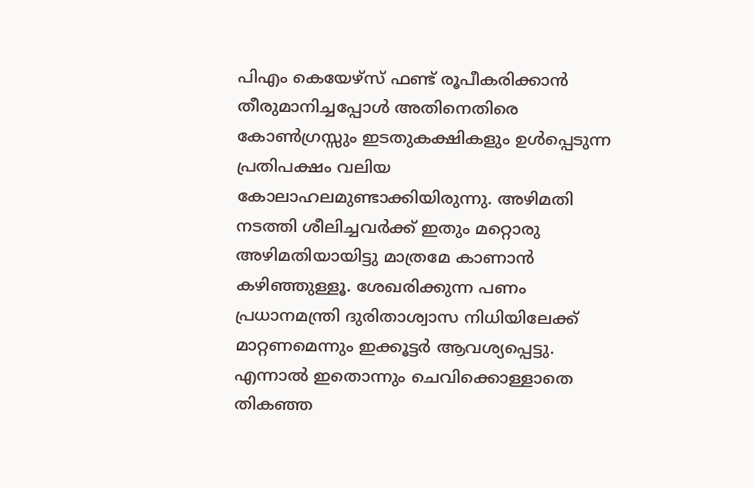പിഎം കെയേഴ്സ് ഫണ്ട് രൂപീകരിക്കാന്‍ തീരുമാനിച്ചപ്പോള്‍ അതിനെതിരെ കോണ്‍ഗ്രസ്സും ഇടതുകക്ഷികളും ഉള്‍പ്പെടുന്ന പ്രതിപക്ഷം വലിയ കോലാഹലമുണ്ടാക്കിയിരുന്നു. അഴിമതി നടത്തി ശീലിച്ചവര്‍ക്ക് ഇതും മറ്റൊരു അഴിമതിയായിട്ടു മാത്രമേ കാണാന്‍ കഴിഞ്ഞുള്ളൂ. ശേഖരിക്കുന്ന പണം പ്രധാനമന്ത്രി ദുരിതാശ്വാസ നിധിയിലേക്ക് മാറ്റണമെന്നും ഇക്കൂട്ടര്‍ ആവശ്യപ്പെട്ടു. എന്നാല്‍ ഇതൊന്നും ചെവിക്കൊള്ളാതെ തികഞ്ഞ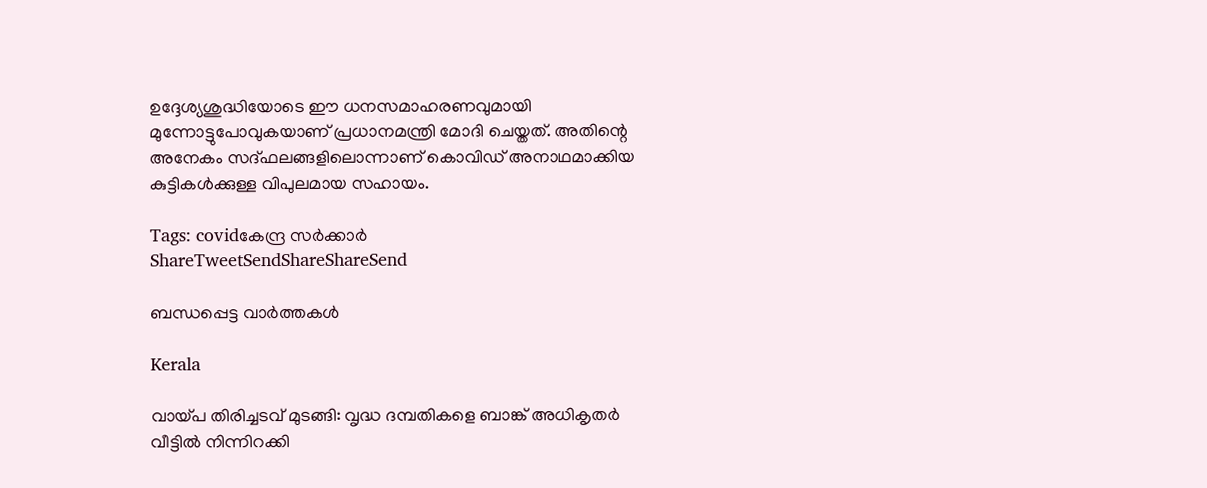ഉദ്ദേശ്യശുദ്ധിയോടെ ഈ ധനസമാഹരണവുമായി മുന്നോട്ടുപോവുകയാണ് പ്രധാനമന്ത്രി മോദി ചെയ്തത്. അതിന്റെ അനേകം സദ്ഫലങ്ങളിലൊന്നാണ് കൊവിഡ് അനാഥമാക്കിയ കുട്ടികള്‍ക്കുള്ള വിപുലമായ സഹായം.

Tags: covidകേന്ദ്ര സര്‍ക്കാര്‍
ShareTweetSendShareShareSend

ബന്ധപ്പെട്ട വാര്‍ത്തകള്‍

Kerala

വായ്‌പ തിരിച്ചടവ് മുടങ്ങി: വൃദ്ധ ദമ്പതികളെ ബാങ്ക് അധികൃതര്‍ വീട്ടില്‍ നിന്നിറക്കി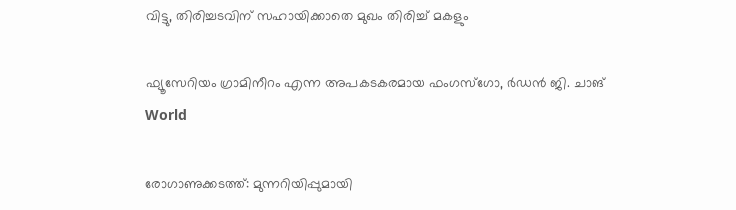വിട്ടു, തിരിച്ചടവിന് സഹായിക്കാതെ മുഖം തിരിച്ച് മകളും

ഫ്യൂസേറിയം ഗ്രാമിനീറം എന്ന അപകടകരമായ ഫംഗസ്ഗോ, ര്‍ഡന്‍ ജി. ചാങ്‌
World

രോഗാണുക്കടത്ത്: മുന്നറിയിപ്പുമായി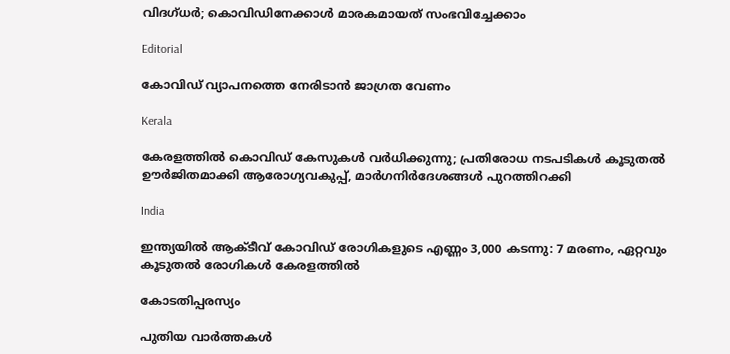വിദഗ്ധര്‍; കൊവിഡിനേക്കാള്‍ മാരകമായത് സംഭവിച്ചേക്കാം

Editorial

കോവിഡ് വ്യാപനത്തെ നേരിടാന്‍ ജാഗ്രത വേണം

Kerala

കേരളത്തിൽ കൊവിഡ് കേസുകൾ വർധിക്കുന്നു; പ്രതിരോധ നടപടികൾ കൂടുതൽ ഊർജിതമാക്കി ആരോഗ്യവകുപ്പ്, മാര്‍ഗനിര്‍ദേശങ്ങൾ പുറത്തിറക്കി

India

ഇന്ത്യയിൽ ആക്ടീവ് കോവിഡ് രോഗികളുടെ എണ്ണം 3,000 കടന്നു: 7 മരണം, ഏറ്റവും കൂടുതൽ രോഗികൾ കേരളത്തിൽ

കോടതിപ്പരസ്യം

പുതിയ വാര്‍ത്തകള്‍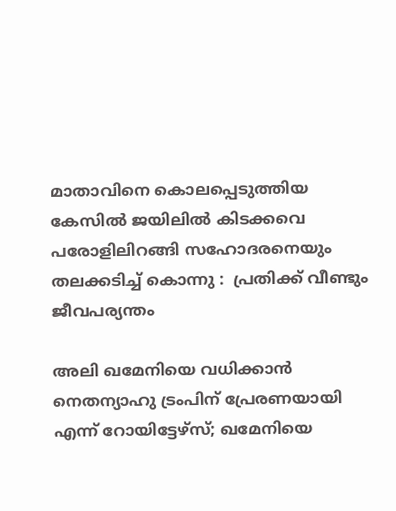മാതാവിനെ കൊലപ്പെടുത്തിയ കേസില്‍ ജയിലിൽ കിടക്കവെ പരോളിലിറങ്ങി സഹോദരനെയും തലക്കടിച്ച് കൊന്നു :  പ്രതിക്ക് വീണ്ടും ജീവപര്യന്തം

അലി ഖമേനിയെ വധിക്കാന്‍ നെതന്യാഹു ട്രംപിന് പ്രേരണയായി എന്ന് റോയിട്ടേഴ്സ്; ഖമേനിയെ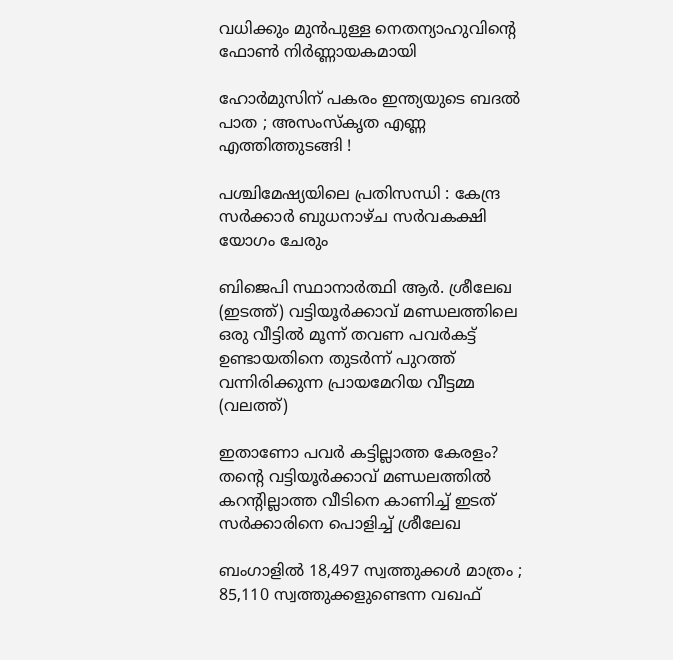വധിക്കും മുന്‍പുള്ള നെതന്യാഹുവിന്റെ ഫോണ്‍ നിര്‍ണ്ണായകമായി

ഹോർമുസിന് പകരം ഇന്ത്യയുടെ ബദൽ പാത ; അസംസ്കൃത എണ്ണ എത്തിത്തുടങ്ങി !

പശ്ചിമേഷ്യയിലെ പ്രതിസന്ധി : കേന്ദ്ര സർക്കാർ ബുധനാഴ്ച സർവകക്ഷി യോഗം ചേരും

ബിജെപി സ്ഥാനാര്‍ത്ഥി ആര്‍. ശ്രീലേഖ (ഇടത്ത്) വട്ടിയൂര്‍ക്കാവ് മണ്ഡലത്തിലെ ഒരു വീട്ടില്‍ മൂന്ന് തവണ പവര്‍കട്ട് ഉണ്ടായതിനെ തുടര്‍ന്ന് പുറത്ത് വന്നിരിക്കുന്ന പ്രായമേറിയ വീട്ടമ്മ (വലത്ത്)

ഇതാണോ പവര്‍ കട്ടില്ലാത്ത കേരളം? തന്റെ വട്ടിയൂര്‍ക്കാവ് മണ്ഡലത്തില്‍ കറന്‍റില്ലാത്ത വീടിനെ കാണിച്ച് ഇടത് സര്‍ക്കാരിനെ പൊളിച്ച് ശ്രീലേഖ

ബംഗാളിൽ 18,497 സ്വത്തുക്കൾ മാത്രം ; 85,110 സ്വത്തുക്കളുണ്ടെന്ന വഖഫ്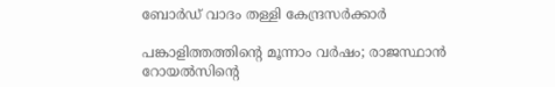ബോർഡ് വാദം തള്ളി കേന്ദ്രസർക്കാർ

പങ്കാളിത്തത്തിന്റെ മൂന്നാം വര്‍ഷം; രാജസ്ഥാന്‍ റോയല്‍സിന്റെ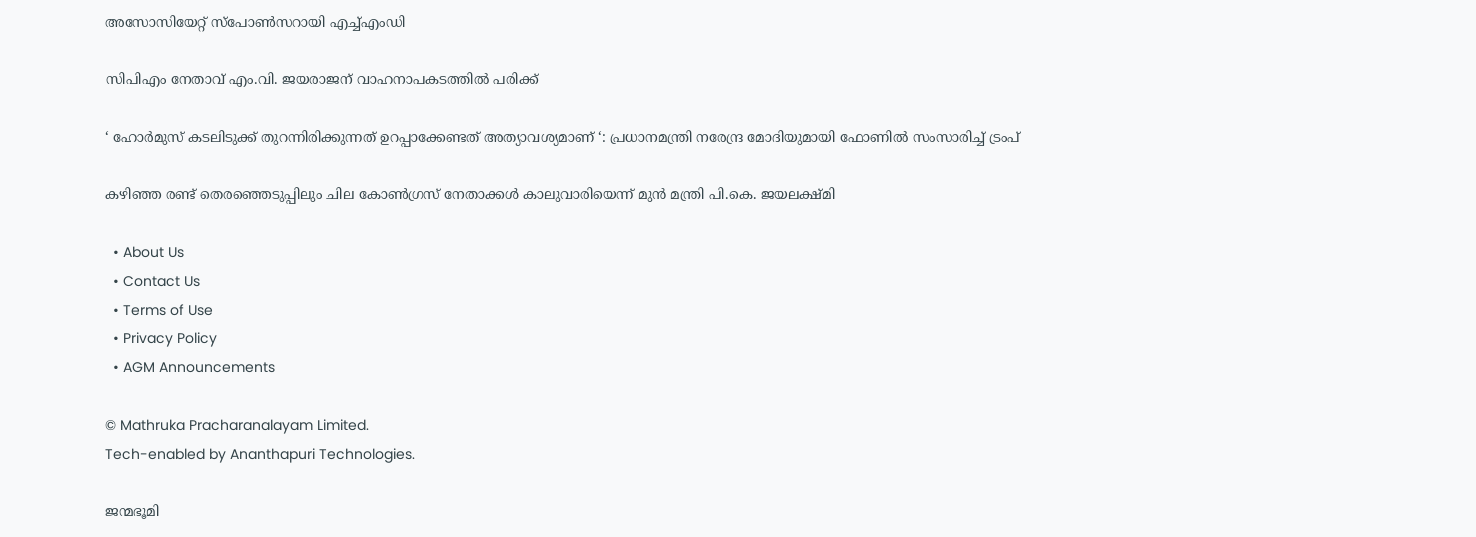അസോസിയേറ്റ് സ്പോണ്‍സറായി എച്ച്എംഡി

സിപിഎം നേതാവ് എം.വി. ജയരാജന് വാഹനാപകടത്തില്‍ പരിക്ക്

‘ ഹോർമുസ് കടലിടുക്ക് തുറന്നിരിക്കുന്നത് ഉറപ്പാക്കേണ്ടത് അത്യാവശ്യമാണ് ‘: പ്രധാനമന്ത്രി നരേന്ദ്ര മോദിയുമായി ഫോണിൽ സംസാരിച്ച് ട്രംപ്

കഴിഞ്ഞ രണ്ട് തെരഞ്ഞെടുപ്പിലും ചില കോണ്‍ഗ്രസ് നേതാക്കള്‍ കാലുവാരിയെന്ന് മുന്‍ മന്ത്രി പി.കെ. ജയലക്ഷ്മി

  • About Us
  • Contact Us
  • Terms of Use
  • Privacy Policy
  • AGM Announcements

© Mathruka Pracharanalayam Limited.
Tech-enabled by Ananthapuri Technologies.

ജന്മഭൂമി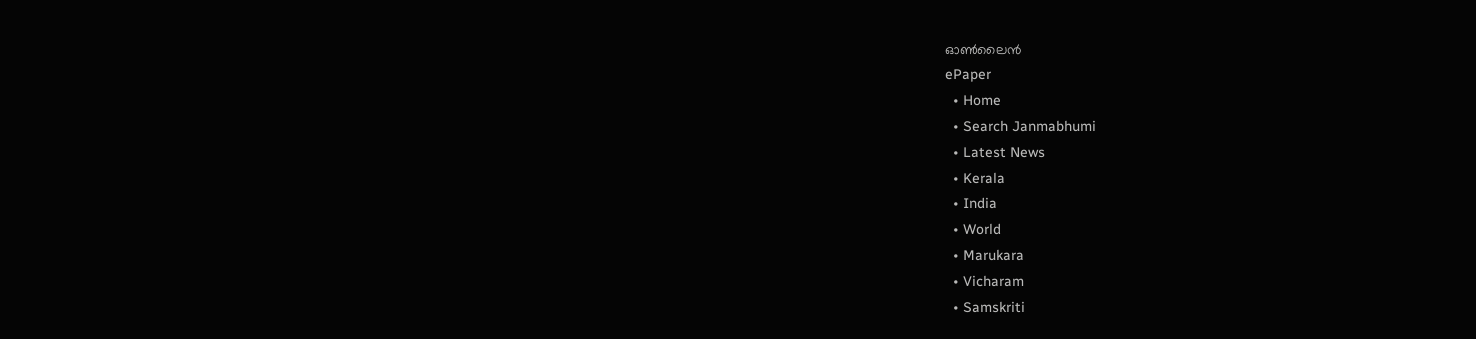ഓണ്‍ലൈന്‍
ePaper
  • Home
  • Search Janmabhumi
  • Latest News
  • Kerala
  • India
  • World
  • Marukara
  • Vicharam
  • Samskriti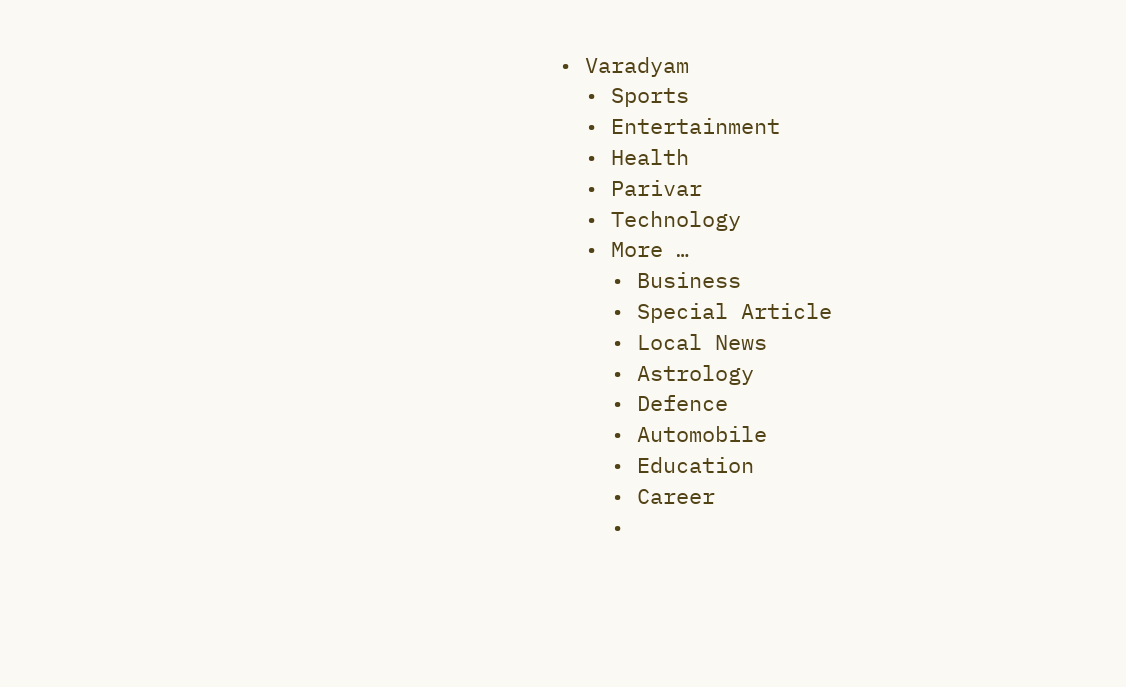• Varadyam
  • Sports
  • Entertainment
  • Health
  • Parivar
  • Technology
  • More …
    • Business
    • Special Article
    • Local News
    • Astrology
    • Defence
    • Automobile
    • Education
    • Career
    •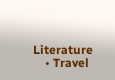Literature
    • Travel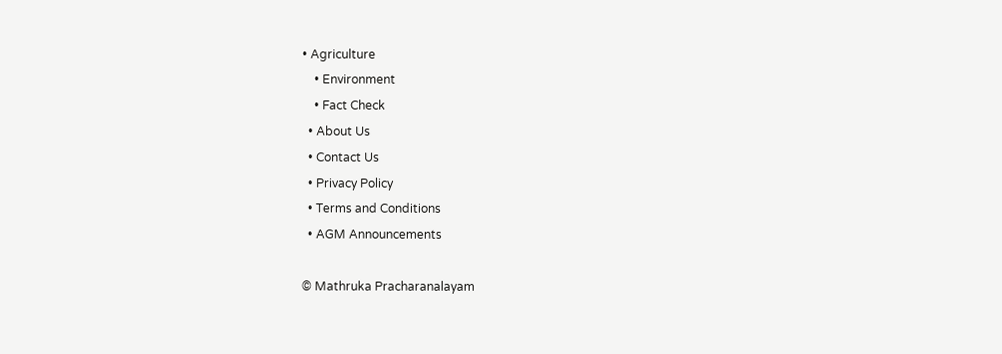• Agriculture
    • Environment
    • Fact Check
  • About Us
  • Contact Us
  • Privacy Policy
  • Terms and Conditions
  • AGM Announcements

© Mathruka Pracharanalayam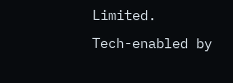Limited.
Tech-enabled by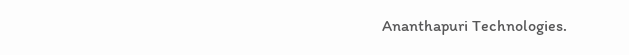Ananthapuri Technologies.